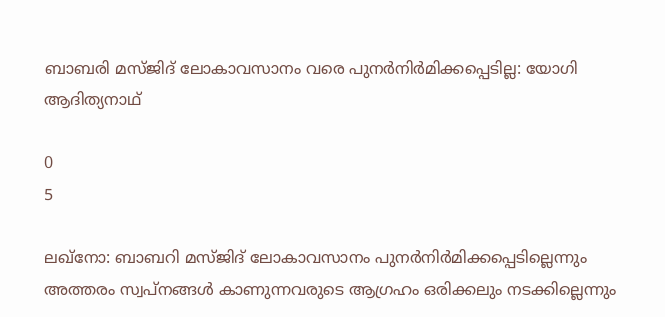ബാബരി മസ്ജിദ് ലോകാവസാനം വരെ പുനര്‍നിര്‍മിക്കപ്പെടില്ല: യോഗി ആദിത്യനാഥ്

0
5

ലഖ്നോ: ബാബറി മസ്ജിദ് ലോകാവസാനം പുനർനിർമിക്കപ്പെടില്ലെന്നും അത്തരം സ്വപ്നങ്ങൾ കാണുന്നവരുടെ ആഗ്രഹം ഒരിക്കലും നടക്കില്ലെന്നും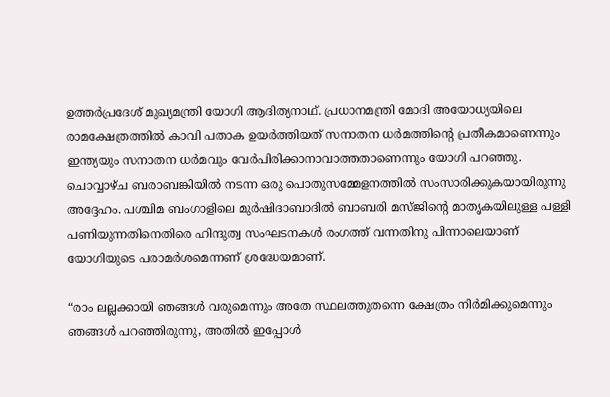ഉത്തർപ്രദേശ് മുഖ്യമന്ത്രി യോഗി ആദിത്യനാഥ്. പ്രധാനമന്ത്രി മോദി അയോധ്യയിലെ രാമക്ഷേത്രത്തിൽ കാവി പതാക ഉയർത്തിയത് സനാതന ധർമത്തിന്റെ പ്രതീകമാണെന്നും ഇന്ത്യയും സനാതന ധർമവും വേർപിരിക്കാനാവാത്തതാണെന്നും യോഗി പറഞ്ഞു. ചൊവ്വാഴ്ച ബരാബങ്കിയിൽ നടന്ന ഒരു പൊതുസമ്മേളനത്തിൽ സംസാരിക്കുകയായിരുന്നു അദ്ദേഹം. പശ്ചിമ ബംഗാളിലെ മുർഷിദാബാദിൽ ബാബരി മസ്ജിന്‍റെ മാതൃകയിലുള്ള പള്ളി പണിയുന്നതിനെതിരെ ഹിന്ദുത്വ സംഘടനകൾ രംഗത്ത് വന്നതിനു പിന്നാലെയാണ് യോഗിയുടെ പരാമർശമെന്നണ് ശ്രദ്ധേയമാണ്.

“രാം ലല്ലക്കായി ഞങ്ങൾ വരുമെന്നും അതേ സ്ഥലത്തുതന്നെ ക്ഷേത്രം നിർമിക്കുമെന്നും ഞങ്ങൾ പറഞ്ഞിരുന്നു, അതിൽ ഇപ്പോൾ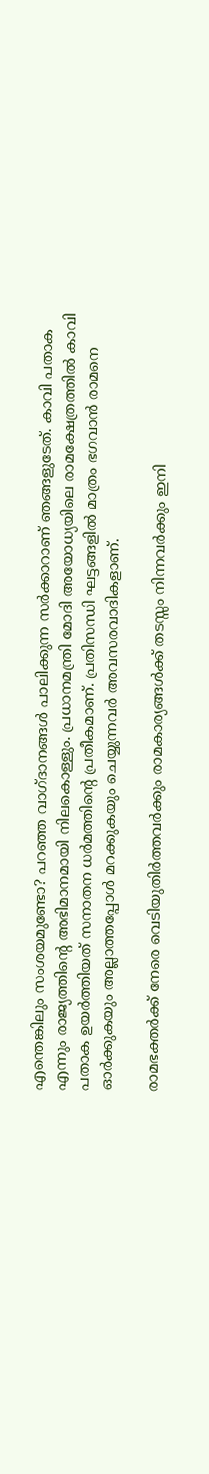എന്തെങ്കിലും സംശയമുണ്ടോ? പറഞ്ഞ വാഗ്ദാനങ്ങൾ പാലിക്കുന്ന സർക്കാറാണ് ഞങ്ങളുടേത്. കാവി പതാക എന്നും രാജ്യത്തിന്റെ അഭിമാനമായി നിലകൊള്ളും. പ്രധാനമന്ത്രി മോദി അയോധ്യയിലെ രാമക്ഷേത്രത്തിൽ കാവി പതാക ഉയർത്തിയത് സനാതന ധർമത്തിന്റെ പ്രതീകമാണ്. പ്രതിസന്ധി ഘട്ടങ്ങളിൽ മാത്രം ഭഗവാൻ രാമനെ ഓർക്കുകയും അല്ലാത്തപ്പോൾ മറക്കുകയും ചെയ്യുന്നവർ അവസരവാദികളാണ്.

രാമഭക്തർക്ക് നേരെ വെടിയുതിർത്തവർക്കും രാമകാര്യങ്ങൾക്ക് തടസ്സം നിന്നവർക്കും ഇനി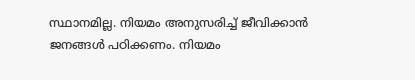സ്ഥാനമില്ല. നിയമം അനുസരിച്ച് ജീവിക്കാൻ ജനങ്ങൾ പഠിക്കണം. നിയമം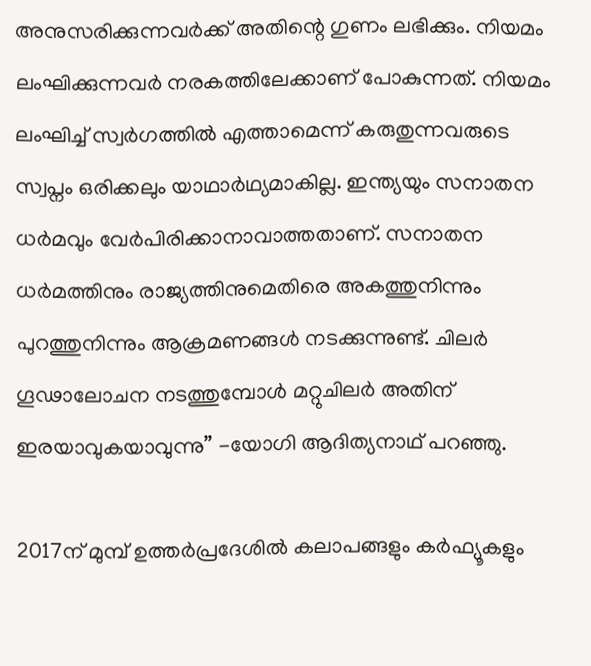അനുസരിക്കുന്നവർക്ക് അതിന്റെ ഗുണം ലഭിക്കും. നിയമം ലംഘിക്കുന്നവർ നരകത്തിലേക്കാണ് പോകുന്നത്. നിയമം ലംഘിച്ച് സ്വർഗത്തിൽ എത്താമെന്ന് കരുതുന്നവരുടെ സ്വപ്നം ഒരിക്കലും യാഥാർഥ്യമാകില്ല. ഇന്ത്യയും സനാതന ധർമവും വേർപിരിക്കാനാവാത്തതാണ്. സനാതന ധർമത്തിനും രാജ്യത്തിനുമെതിരെ അകത്തുനിന്നും പുറത്തുനിന്നും ആക്രമണങ്ങൾ നടക്കുന്നുണ്ട്. ചിലർ ഗൂഢാലോചന നടത്തുമ്പോൾ മറ്റുചിലർ അതിന് ഇരയാവുകയാവുന്നു” -യോഗി ആദിത്യനാഥ് പറഞ്ഞു.

2017ന് മുമ്പ് ഉത്തർപ്രദേശിൽ കലാപങ്ങളും കർഫ്യൂകളും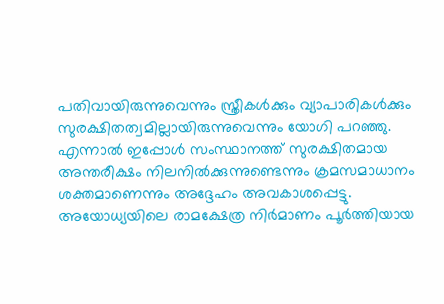പതിവായിരുന്നുവെന്നും സ്ത്രീകൾക്കും വ്യാപാരികൾക്കും സുരക്ഷിതത്വമില്ലായിരുന്നുവെന്നും യോഗി പറഞ്ഞു. എന്നാൽ ഇപ്പോൾ സംസ്ഥാനത്ത് സുരക്ഷിതമായ അന്തരീക്ഷം നിലനിൽക്കുന്നുണ്ടെന്നും ക്രമസമാധാനം ശക്തമാണെന്നും അദ്ദേഹം അവകാശപ്പെട്ടു. അയോധ്യയിലെ രാമക്ഷേത്ര നിർമാണം പൂർത്തിയായ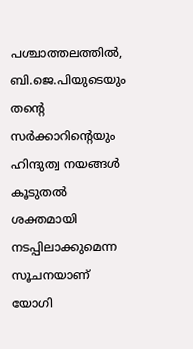പശ്ചാത്തലത്തിൽ, ബി.ജെ.പിയുടെയും തന്റെ സർക്കാറിന്റെയും ഹിന്ദുത്വ നയങ്ങൾ കൂടുതൽ ശക്തമായി നടപ്പിലാക്കുമെന്ന സൂചനയാണ് യോഗി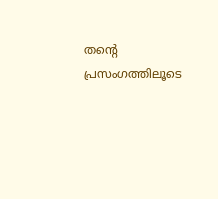തന്‍റെ പ്രസംഗത്തിലൂടെ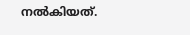നൽകിയത്.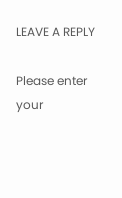LEAVE A REPLY

Please enter your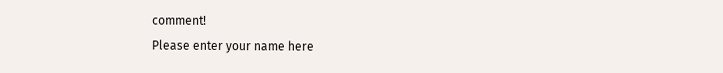comment!
Please enter your name here